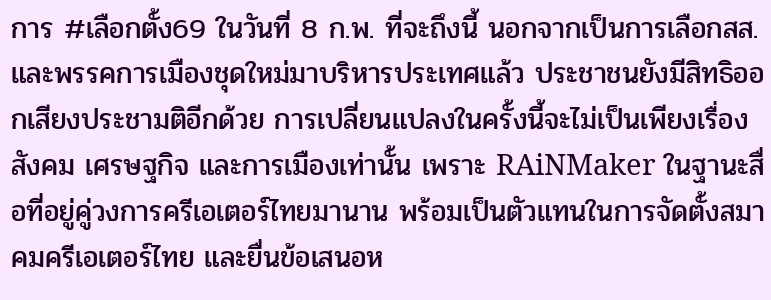การ #เลือกตั้ง69 ในวันที่ 8 ก.พ. ที่จะถึงนี้ นอกจากเป็นการเลือกสส. และพรรคการเมืองชุดใหม่มาบริหารประเทศแล้ว ประชาชนยังมีสิทธิออกเสียงประชามติอีกด้วย การเปลี่ยนแปลงในครั้งนี้จะไม่เป็นเพียงเรื่องสังคม เศรษฐกิจ และการเมืองเท่านั้น เพราะ RAiNMaker ในฐานะสื่อที่อยู่คู่วงการครีเอเตอร์ไทยมานาน พร้อมเป็นตัวแทนในการจัดตั้งสมาคมครีเอเตอร์ไทย และยื่นข้อเสนอห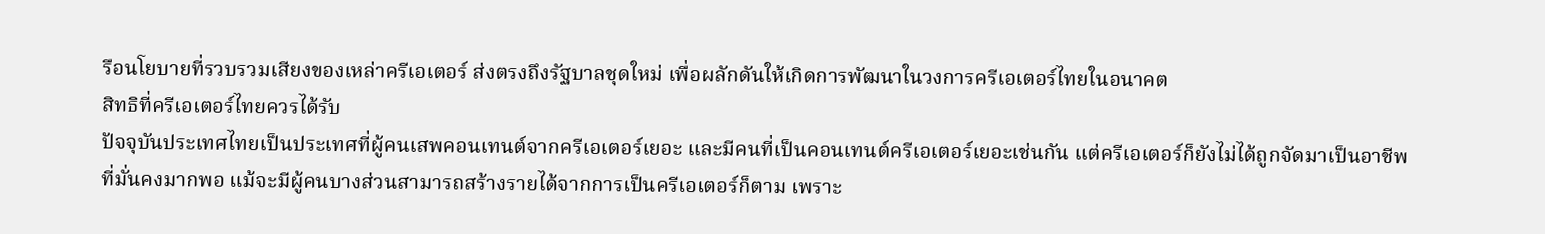รือนโยบายที่รวบรวมเสียงของเหล่าครีเอเตอร์ ส่งตรงถึงรัฐบาลชุดใหม่ เพื่อผลักดันให้เกิดการพัฒนาในวงการครีเอเตอร์ไทยในอนาคต
สิทธิที่ครีเอเตอร์ไทยควรได้รับ
ปัจจุบันประเทศไทยเป็นประเทศที่ผู้คนเสพคอนเทนต์จากครีเอเตอร์เยอะ และมีคนที่เป็นคอนเทนต์ครีเอเตอร์เยอะเช่นกัน แต่ครีเอเตอร์ก็ยังไม่ได้ถูกจัดมาเป็นอาชีพที่มั่นคงมากพอ แม้จะมีผู้คนบางส่วนสามารถสร้างรายได้จากการเป็นครีเอเตอร์ก็ตาม เพราะ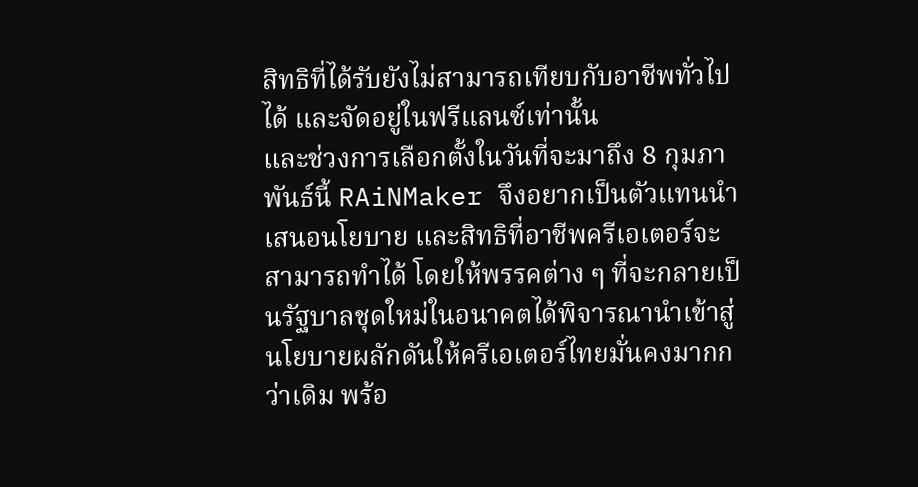สิทธิที่ได้รับยังไม่สามารถเทียบกับอาชีพทั่วไปได้ และจัดอยู่ในฟรีแลนซ์เท่านั้น
และช่วงการเลือกตั้งในวันที่จะมาถึง 8 กุมภาพันธ์นี้ RAiNMaker จึงอยากเป็นตัวแทนนำเสนอนโยบาย และสิทธิที่อาชีพครีเอเตอร์จะสามารถทำได้ โดยให้พรรคต่าง ๆ ที่จะกลายเป็นรัฐบาลชุดใหม่ในอนาคตได้พิจารณานำเข้าสู่นโยบายผลักดันให้ครีเอเตอร์ไทยมั่นคงมากกว่าเดิม พร้อ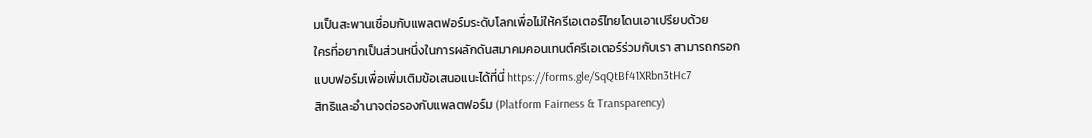มเป็นสะพานเชื่อมกับแพลตฟอร์มระดับโลกเพื่อไม่ให้ครีเอเตอร์ไทยโดนเอาเปรียบด้วย
ใครที่อยากเป็นส่วนหนึ่งในการผลักดันสมาคมคอนเทนต์ครีเอเตอร์ร่วมกับเรา สามารถกรอกแบบฟอร์มเพื่อเพิ่มเติมข้อเสนอแนะได้ที่นี่ https://forms.gle/SqQtBf41XRbn3tHc7
สิทธิและอำนาจต่อรองกับแพลตฟอร์ม (Platform Fairness & Transparency)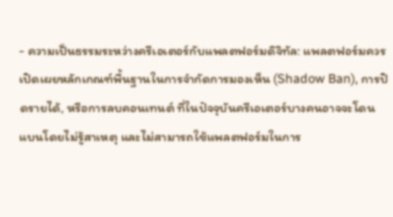- ความเป็นธรรมระหว่างครีเอเตอร์กับแพลตฟอร์มดิจิทัล: แพลตฟอร์มควรเปิดเผยหลักเกณฑ์พื้นฐานในการจำกัดการมองเห็น (Shadow Ban), การปิดรายได้, หรือการลบคอนเทนต์ ที่ในปัจจุบันครีเอเตอร์บางคนอาจจะโดนแบนโดยไม่รู้สาเหตุ และไม่สามารถใช้แพลตฟอร์มในการ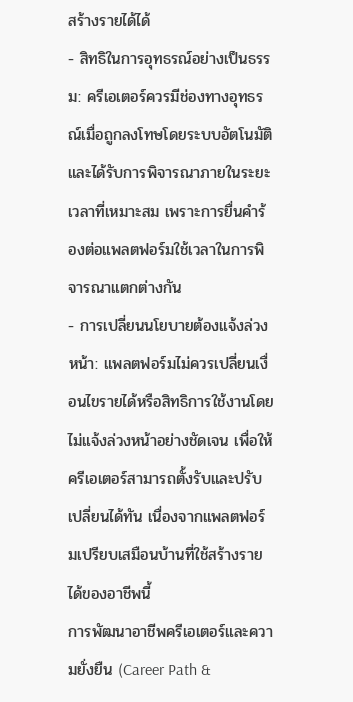สร้างรายได้ได้
- สิทธิในการอุทธรณ์อย่างเป็นธรรม: ครีเอเตอร์ควรมีช่องทางอุทธรณ์เมื่อถูกลงโทษโดยระบบอัตโนมัติ และได้รับการพิจารณาภายในระยะเวลาที่เหมาะสม เพราะการยื่นคำร้องต่อแพลตฟอร์มใช้เวลาในการพิจารณาแตกต่างกัน
- การเปลี่ยนนโยบายต้องแจ้งล่วงหน้า: แพลตฟอร์มไม่ควรเปลี่ยนเงื่อนไขรายได้หรือสิทธิการใช้งานโดยไม่แจ้งล่วงหน้าอย่างชัดเจน เพื่อให้ครีเอเตอร์สามารถตั้งรับและปรับเปลี่ยนได้ทัน เนื่องจากแพลตฟอร์มเปรียบเสมือนบ้านที่ใช้สร้างรายได้ของอาชีพนี้
การพัฒนาอาชีพครีเอเตอร์และความยั่งยืน (Career Path &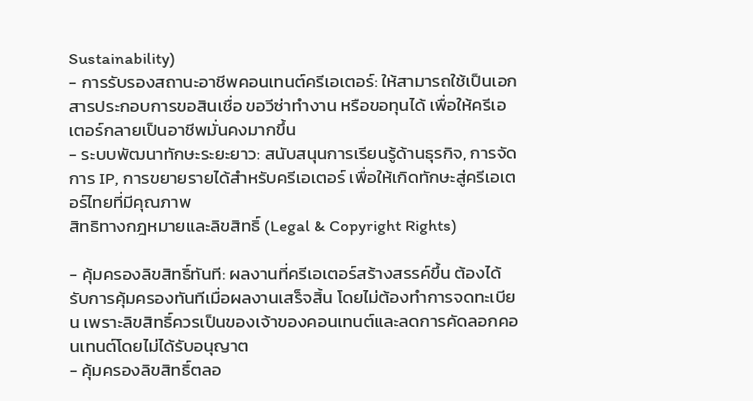Sustainability)
- การรับรองสถานะอาชีพคอนเทนต์ครีเอเตอร์: ให้สามารถใช้เป็นเอกสารประกอบการขอสินเชื่อ ขอวีซ่าทำงาน หรือขอทุนได้ เพื่อให้ครีเอเตอร์กลายเป็นอาชีพมั่นคงมากขึ้น
- ระบบพัฒนาทักษะระยะยาว: สนับสนุนการเรียนรู้ด้านธุรกิจ, การจัดการ IP, การขยายรายได้สำหรับครีเอเตอร์ เพื่อให้เกิดทักษะสู่ครีเอเตอร์ไทยที่มีคุณภาพ
สิทธิทางกฎหมายและลิขสิทธิ์ (Legal & Copyright Rights)

- คุ้มครองลิขสิทธิ์ทันที: ผลงานที่ครีเอเตอร์สร้างสรรค์ขึ้น ต้องได้รับการคุ้มครองทันทีเมื่อผลงานเสร็จสิ้น โดยไม่ต้องทำการจดทะเบียน เพราะลิขสิทธิ์ควรเป็นของเจ้าของคอนเทนต์และลดการคัดลอกคอนเทนต์โดยไม่ได้รับอนุญาต
- คุ้มครองลิขสิทธิ์ตลอ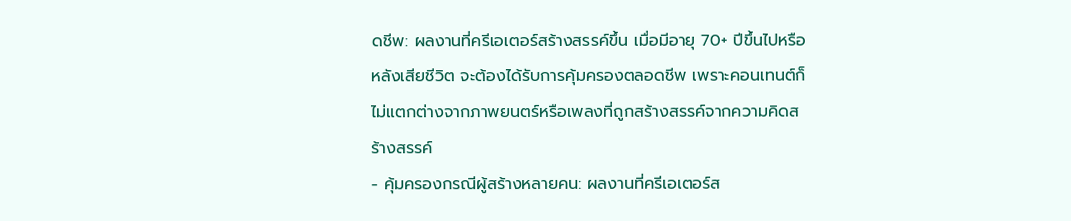ดชีพ: ผลงานที่ครีเอเตอร์สร้างสรรค์ขึ้น เมื่อมีอายุ 70+ ปีขึ้นไปหรือหลังเสียชีวิต จะต้องได้รับการคุ้มครองตลอดชีพ เพราะคอนเทนต์ก็ไม่แตกต่างจากภาพยนตร์หรือเพลงที่ถูกสร้างสรรค์จากความคิดสร้างสรรค์
- คุ้มครองกรณีผู้สร้างหลายคน: ผลงานที่ครีเอเตอร์ส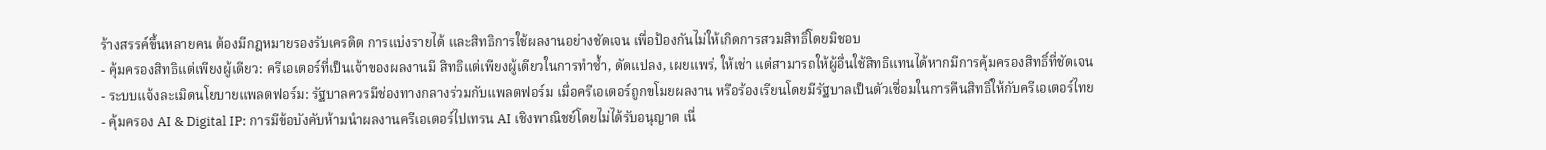ร้างสรรค์ขึ้นหลายคน ต้องมีกฎหมายรองรับเครดิต การแบ่งรายได้ และสิทธิการใช้ผลงานอย่างชัดเจน เพื่อป้องกันไม่ให้เกิดการสวมสิทธิ์โดยมิชอบ
- คุ้มครองสิทธิแต่เพียงผู้เดียว: ครีเอเตอร์ที่เป็นเจ้าของผลงานมี สิทธิแต่เพียงผู้เดียวในการทำซ้ำ, ดัดแปลง, เผยแพร่, ให้เช่า แต่สามารถให้ผู้อื่นใช้สิทธิแทนได้หากมีการคุ้มครองสิทธิ์ที่ชัดเจน
- ระบบแจ้งละเมิดนโยบายแพลตฟอร์ม: รัฐบาลควรมีช่องทางกลางร่วมกับแพลตฟอร์ม เมื่อครีเอเตอร์ถูกขโมยผลงาน หรือร้องเรียนโดยมีรัฐบาลเป็นตัวเชื่อมในการคืนสิทธิ์ให้กับครีเอเตอร์ไทย
- คุ้มครอง AI & Digital IP: การมีข้อบังคับห้ามนำผลงานครีเอเตอร์ไปเทรน AI เชิงพาณิชย์โดยไม่ได้รับอนุญาต เนื่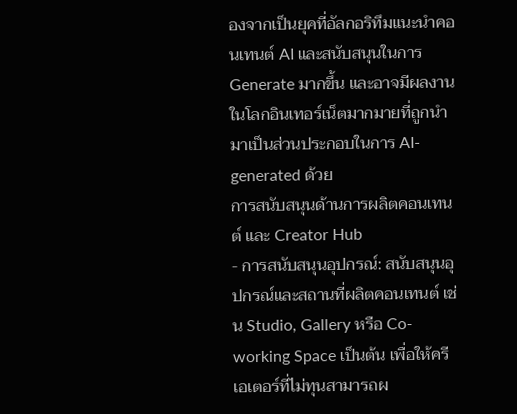องจากเป็นยุคที่อัลกอริทึมแนะนำคอนเทนต์ AI และสนับสนุนในการ Generate มากขึ้น และอาจมีผลงานในโลกอินเทอร์เน็ตมากมายที่ถูกนำมาเป็นส่วนประกอบในการ AI-generated ด้วย
การสนับสนุนด้านการผลิตคอนเทนต์ และ Creator Hub
- การสนับสนุนอุปกรณ์: สนับสนุนอุปกรณ์และสถานที่ผลิตคอนเทนต์ เช่น Studio, Gallery หรือ Co-working Space เป็นต้น เพื่อให้ครีเอเตอร์ที่ไม่ทุนสามารถผ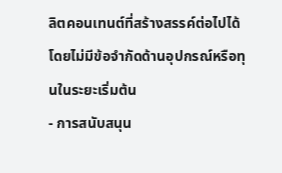ลิตคอนเทนต์ที่สร้างสรรค์ต่อไปได้ โดยไม่มีข้อจำกัดด้านอุปกรณ์หรือทุนในระยะเริ่มต้น
- การสนับสนุน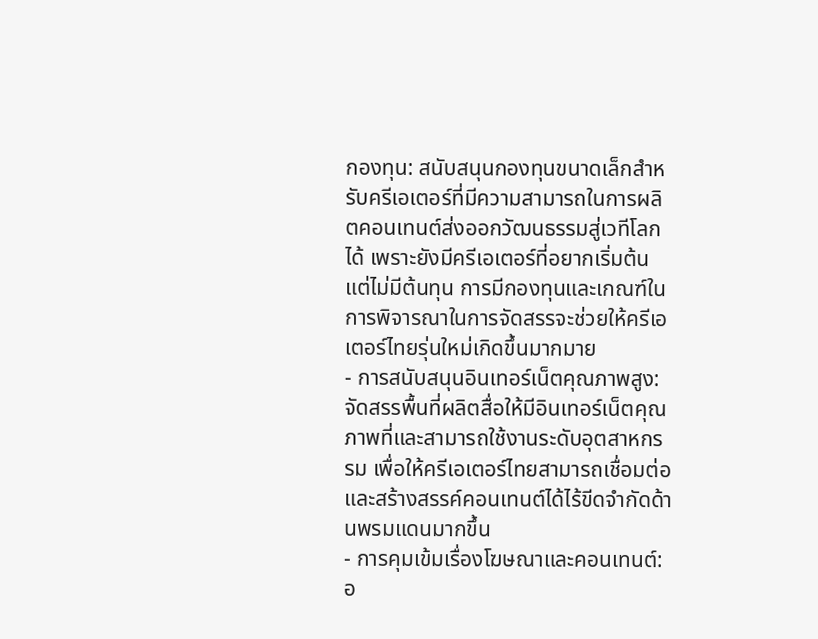กองทุน: สนับสนุนกองทุนขนาดเล็กสำหรับครีเอเตอร์ที่มีความสามารถในการผลิตคอนเทนต์ส่งออกวัฒนธรรมสู่เวทีโลกได้ เพราะยังมีครีเอเตอร์ที่อยากเริ่มต้นแต่ไม่มีต้นทุน การมีกองทุนและเกณฑ์ในการพิจารณาในการจัดสรรจะช่วยให้ครีเอเตอร์ไทยรุ่นใหม่เกิดขึ้นมากมาย
- การสนับสนุนอินเทอร์เน็ตคุณภาพสูง: จัดสรรพื้นที่ผลิตสื่อให้มีอินเทอร์เน็ตคุณภาพที่และสามารถใช้งานระดับอุตสาหกรรม เพื่อให้ครีเอเตอร์ไทยสามารถเชื่อมต่อและสร้างสรรค์คอนเทนต์ได้ไร้ขีดจำกัดด้านพรมแดนมากขึ้น
- การคุมเข้มเรื่องโฆษณาและคอนเทนต์: อ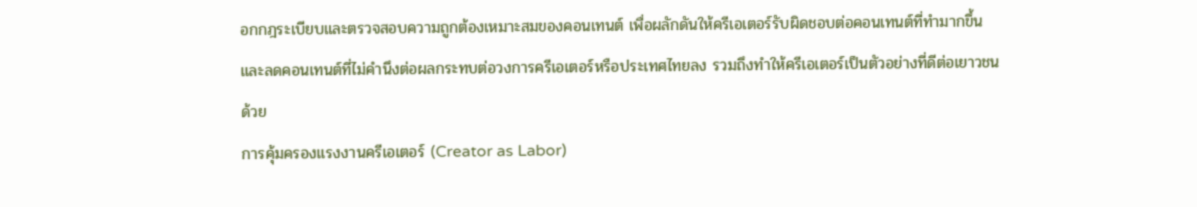อกกฎระเบียบและตรวจสอบความถูกต้องเหมาะสมของคอนเทนต์ เพื่อผลักดันให้ครีเอเตอร์รับผิดชอบต่อคอนเทนต์ที่ทำมากขึ้น และลดคอนเทนต์ที่ไม่คำนึงต่อผลกระทบต่อวงการครีเอเตอร์หรือประเทศไทยลง รวมถึงทำให้ครีเอเตอร์เป็นตัวอย่างที่ดีต่อเยาวชนด้วย
การคุ้มครองแรงงานครีเอเตอร์ (Creator as Labor)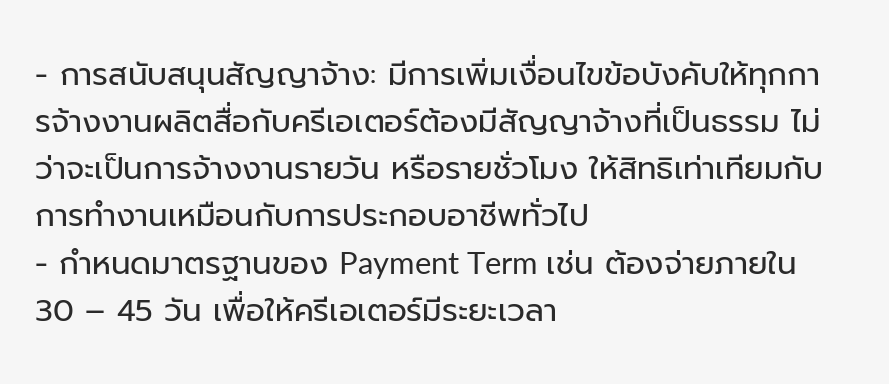- การสนับสนุนสัญญาจ้าง: มีการเพิ่มเงื่อนไขข้อบังคับให้ทุกการจ้างงานผลิตสื่อกับครีเอเตอร์ต้องมีสัญญาจ้างที่เป็นธรรม ไม่ว่าจะเป็นการจ้างงานรายวัน หรือรายชั่วโมง ให้สิทธิเท่าเทียมกับการทำงานเหมือนกับการประกอบอาชีพทั่วไป
- กำหนดมาตรฐานของ Payment Term เช่น ต้องจ่ายภายใน 30 – 45 วัน เพื่อให้ครีเอเตอร์มีระยะเวลา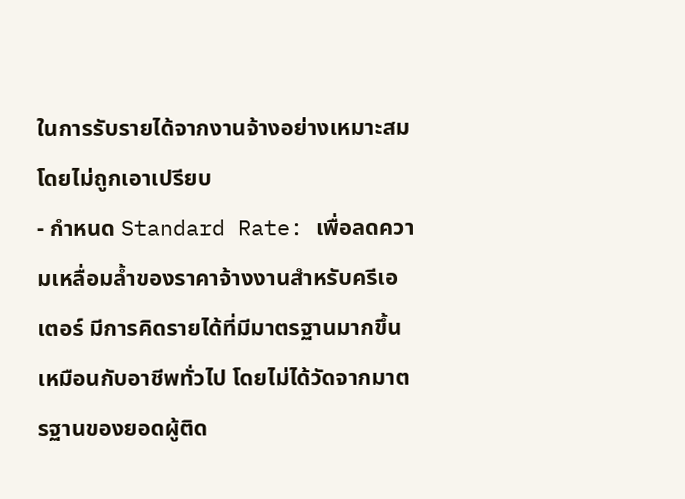ในการรับรายได้จากงานจ้างอย่างเหมาะสมโดยไม่ถูกเอาเปรียบ
- กำหนด Standard Rate: เพื่อลดความเหลื่อมล้ำของราคาจ้างงานสำหรับครีเอเตอร์ มีการคิดรายได้ที่มีมาตรฐานมากขึ้นเหมือนกับอาชีพทั่วไป โดยไม่ได้วัดจากมาตรฐานของยอดผู้ติด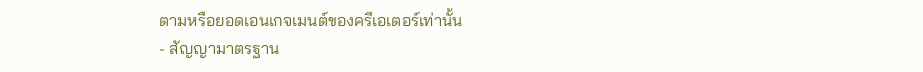ตามหรือยอดเอนเกจเมนต์ของครีเอเตอร์เท่านั้น
- สัญญามาตรฐาน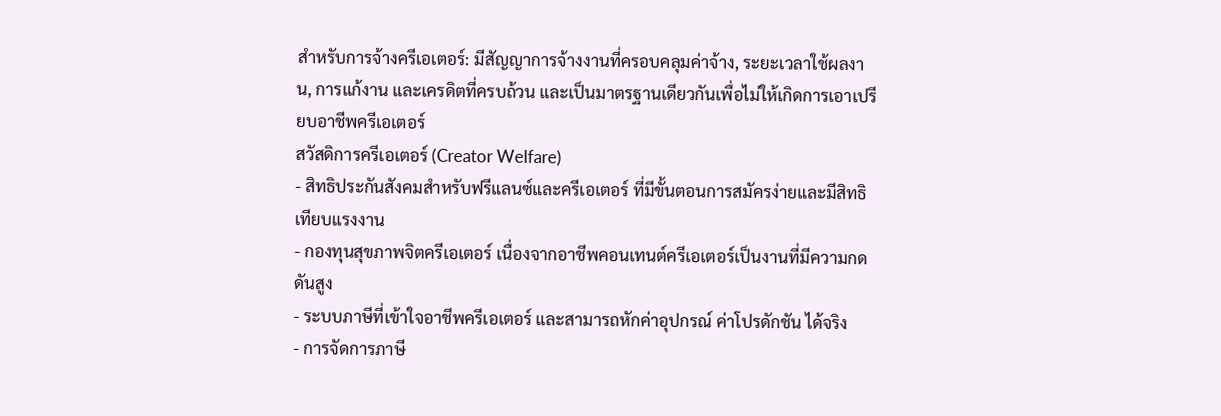สำหรับการจ้างครีเอเตอร์: มีสัญญาการจ้างงานที่ครอบคลุมค่าจ้าง, ระยะเวลาใช้ผลงาน, การแก้งาน และเครดิตที่ครบถ้วน และเป็นมาตรฐานเดียวกันเพื่อไม่ให้เกิดการเอาเปรียบอาชีพครีเอเตอร์
สวัสดิการครีเอเตอร์ (Creator Welfare)
- สิทธิประกันสังคมสำหรับฟรีแลนซ์และครีเอเตอร์ ที่มีขั้นตอนการสมัครง่ายและมีสิทธิเทียบแรงงาน
- กองทุนสุขภาพจิตครีเอเตอร์ เนื่องจากอาชีพคอนเทนต์ครีเอเตอร์เป็นงานที่มีความกดดันสูง
- ระบบภาษีที่เข้าใจอาชีพครีเอเตอร์ และสามารถหักค่าอุปกรณ์ ค่าโปรดักชัน ได้จริง
- การจัดการภาษี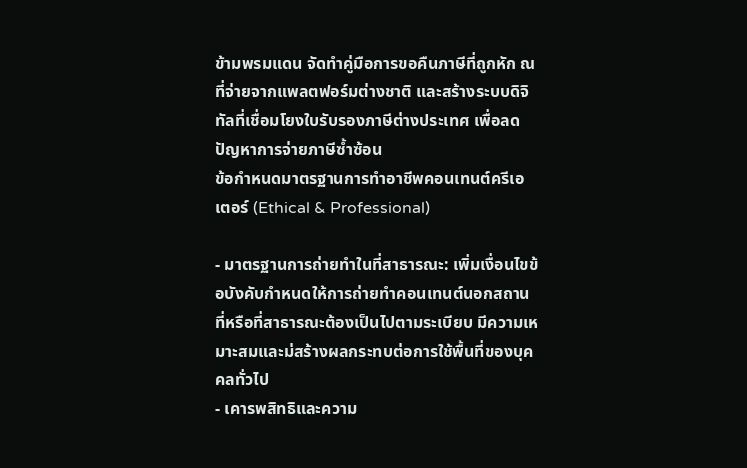ข้ามพรมแดน จัดทำคู่มือการขอคืนภาษีที่ถูกหัก ณ ที่จ่ายจากแพลตฟอร์มต่างชาติ และสร้างระบบดิจิทัลที่เชื่อมโยงใบรับรองภาษีต่างประเทศ เพื่อลดปัญหาการจ่ายภาษีซ้ำซ้อน
ข้อกำหนดมาตรฐานการทำอาชีพคอนเทนต์ครีเอเตอร์ (Ethical & Professional)

- มาตรฐานการถ่ายทำในที่สาธารณะ: เพิ่มเงื่อนไขข้อบังคับกำหนดให้การถ่ายทำคอนเทนต์นอกสถานที่หรือที่สาธารณะต้องเป็นไปตามระเบียบ มีความเหมาะสมและม่สร้างผลกระทบต่อการใช้พื้นที่ของบุคคลทั่วไป
- เคารพสิทธิและความ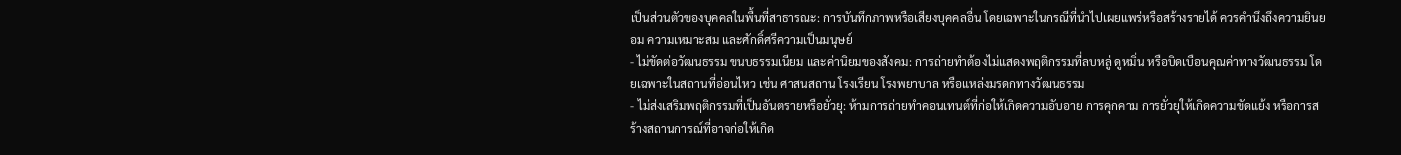เป็นส่วนตัวของบุคคลในพื้นที่สาธารณะ: การบันทึกภาพหรือเสียงบุคคลอื่น โดยเฉพาะในกรณีที่นำไปเผยแพร่หรือสร้างรายได้ ควรคำนึงถึงความยินยอม ความเหมาะสม และศักดิ์ศรีความเป็นมนุษย์
- ไม่ขัดต่อวัฒนธรรม ขนบธรรมเนียม และค่านิยมของสังคม: การถ่ายทำต้องไม่แสดงพฤติกรรมที่ลบหลู่ ดูหมิ่น หรือบิดเบือนคุณค่าทางวัฒนธรรม โดยเฉพาะในสถานที่อ่อนไหว เช่น ศาสนสถาน โรงเรียน โรงพยาบาล หรือแหล่งมรดกทางวัฒนธรรม
- ไม่ส่งเสริมพฤติกรรมที่เป็นอันตรายหรือยั่วยุ: ห้ามการถ่ายทำคอนเทนต์ที่ก่อให้เกิดความอับอาย การคุกคาม การยั่วยุให้เกิดความขัดแย้ง หรือการสร้างสถานการณ์ที่อาจก่อให้เกิด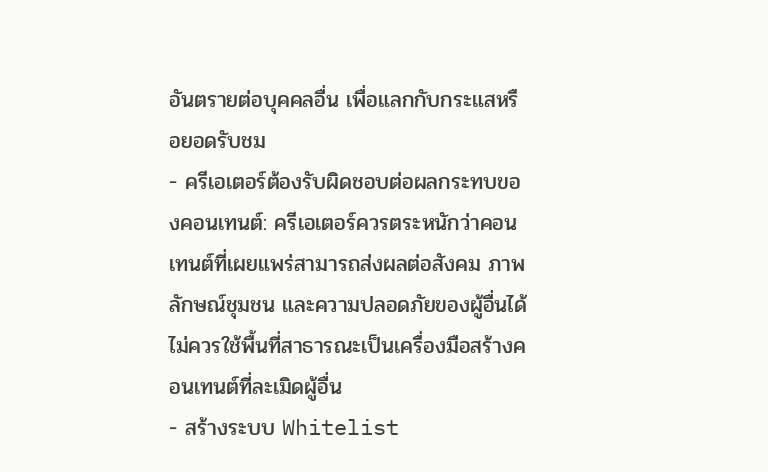อันตรายต่อบุคคลอื่น เพื่อแลกกับกระแสหรือยอดรับชม
- ครีเอเตอร์ต้องรับผิดชอบต่อผลกระทบของคอนเทนต์: ครีเอเตอร์ควรตระหนักว่าคอนเทนต์ที่เผยแพร่สามารถส่งผลต่อสังคม ภาพลักษณ์ชุมชน และความปลอดภัยของผู้อื่นได้ ไม่ควรใช้พื้นที่สาธารณะเป็นเครื่องมือสร้างคอนเทนต์ที่ละเมิดผู้อื่น
- สร้างระบบ Whitelist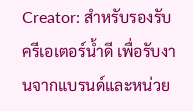Creator: สำหรับรองรับครีเอเตอร์น้ำดี เพื่อรับงานจากแบรนด์และหน่วย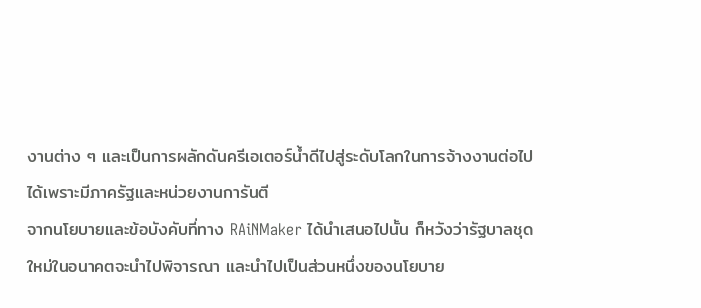งานต่าง ๆ และเป็นการผลักดันครีเอเตอร์น้ำดีไปสู่ระดับโลกในการจ้างงานต่อไปได้เพราะมีภาครัฐและหน่วยงานการันตี
จากนโยบายและข้อบังคับที่ทาง RAiNMaker ได้นำเสนอไปนั้น ก็หวังว่ารัฐบาลชุดใหม่ในอนาคตจะนำไปพิจารณา และนำไปเป็นส่วนหนึ่งของนโยบาย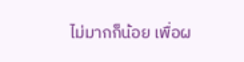ไม่มากก็น้อย เพื่อผ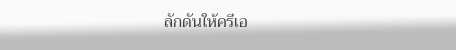ลักดันให้ครีเอ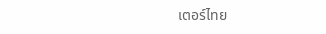เตอร์ไทย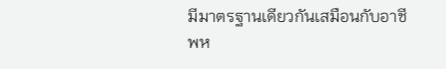มีมาตรฐานเดียวกันเสมือนกับอาชีพห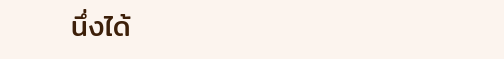นึ่งได้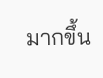มากขึ้น